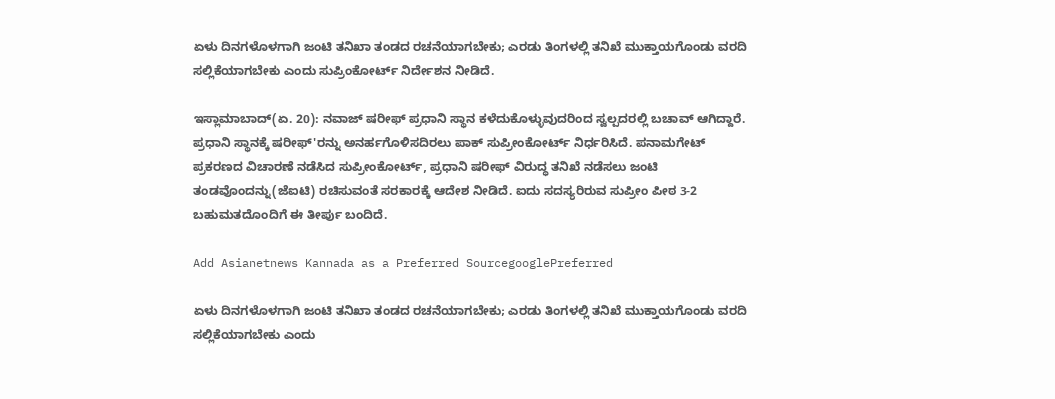ಏಳು ದಿನಗಳೊಳಗಾಗಿ ಜಂಟಿ ತನಿಖಾ ತಂಡದ ರಚನೆಯಾಗಬೇಕು; ಎರಡು ತಿಂಗಳಲ್ಲಿ ತನಿಖೆ ಮುಕ್ತಾಯಗೊಂಡು ವರದಿ ಸಲ್ಲಿಕೆಯಾಗಬೇಕು ಎಂದು ಸುಪ್ರಿಂಕೋರ್ಟ್ ನಿರ್ದೇಶನ ನೀಡಿದೆ.

ಇಸ್ಲಾಮಾಬಾದ್(ಏ. 20): ನವಾಜ್ ಷರೀಫ್ ಪ್ರಧಾನಿ ಸ್ಥಾನ ಕಳೆದುಕೊಳ್ಳುವುದರಿಂದ ಸ್ವಲ್ಪದರಲ್ಲಿ ಬಚಾವ್ ಆಗಿದ್ದಾರೆ. ಪ್ರಧಾನಿ ಸ್ಥಾನಕ್ಕೆ ಷರೀಫ್'ರನ್ನು ಅನರ್ಹಗೊಳಿಸದಿರಲು ಪಾಕ್ ಸುಪ್ರೀಂಕೋರ್ಟ್ ನಿರ್ಧರಿಸಿದೆ. ಪನಾಮಗೇಟ್ ಪ್ರಕರಣದ ವಿಚಾರಣೆ ನಡೆಸಿದ ಸುಪ್ರೀಂಕೋರ್ಟ್, ಪ್ರಧಾನಿ ಷರೀಫ್ ವಿರುದ್ಧ ತನಿಖೆ ನಡೆಸಲು ಜಂಟಿ ತಂಡವೊಂದನ್ನು(ಜೆಐಟಿ) ರಚಿಸುವಂತೆ ಸರಕಾರಕ್ಕೆ ಆದೇಶ ನೀಡಿದೆ. ಐದು ಸದಸ್ಯರಿರುವ ಸುಪ್ರೀಂ ಪೀಠ 3-2 ಬಹುಮತದೊಂದಿಗೆ ಈ ತೀರ್ಪು ಬಂದಿದೆ.

Add Asianetnews Kannada as a Preferred SourcegooglePreferred

ಏಳು ದಿನಗಳೊಳಗಾಗಿ ಜಂಟಿ ತನಿಖಾ ತಂಡದ ರಚನೆಯಾಗಬೇಕು; ಎರಡು ತಿಂಗಳಲ್ಲಿ ತನಿಖೆ ಮುಕ್ತಾಯಗೊಂಡು ವರದಿ ಸಲ್ಲಿಕೆಯಾಗಬೇಕು ಎಂದು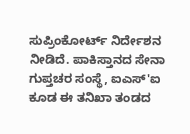ಸುಪ್ರಿಂಕೋರ್ಟ್ ನಿರ್ದೇಶನ ನೀಡಿದೆ. ಪಾಕಿಸ್ತಾನದ ಸೇನಾ ಗುಪ್ತಚರ ಸಂಸ್ಥೆ, ಐಎಸ್'ಐ ಕೂಡ ಈ ತನಿಖಾ ತಂಡದ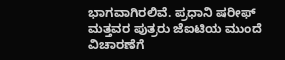ಭಾಗವಾಗಿರಲಿವೆ. ಪ್ರಧಾನಿ ಷರೀಫ್ ಮತ್ತವರ ಪುತ್ರರು ಜೆಐಟಿಯ ಮುಂದೆ ವಿಚಾರಣೆಗೆ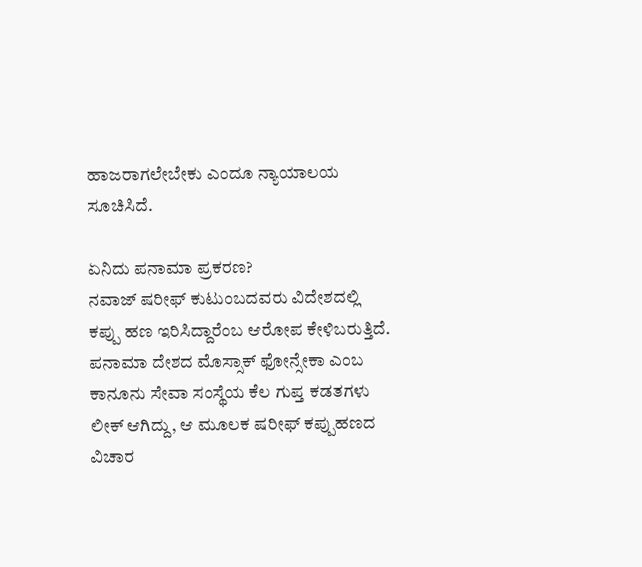ಹಾಜರಾಗಲೇಬೇಕು ಎಂದೂ ನ್ಯಾಯಾಲಯ ಸೂಚಿಸಿದೆ.

ಏನಿದು ಪನಾಮಾ ಪ್ರಕರಣ?
ನವಾಜ್ ಷರೀಫ್ ಕುಟುಂಬದವರು ವಿದೇಶದಲ್ಲಿ ಕಪ್ಪು ಹಣ ಇರಿಸಿದ್ದಾರೆಂಬ ಆರೋಪ ಕೇಳಿಬರುತ್ತಿದೆ. ಪನಾಮಾ ದೇಶದ ಮೊಸ್ಸಾಕ್ ಫೋನ್ಸೇಕಾ ಎಂಬ ಕಾನೂನು ಸೇವಾ ಸಂಸ್ಥೆಯ ಕೆಲ ಗುಪ್ತ ಕಡತಗಳು ಲೀಕ್ ಆಗಿದ್ದು, ಆ ಮೂಲಕ ಷರೀಫ್ ಕಪ್ಪುಹಣದ ವಿಚಾರ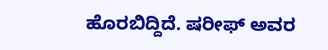ಹೊರಬಿದ್ದಿದೆ. ಷರೀಫ್ ಅವರ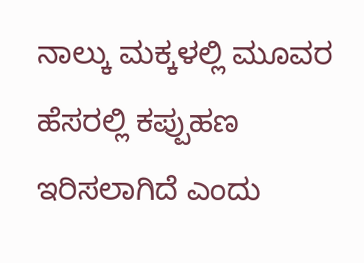ನಾಲ್ಕು ಮಕ್ಕಳಲ್ಲಿ ಮೂವರ ಹೆಸರಲ್ಲಿ ಕಪ್ಪುಹಣ ಇರಿಸಲಾಗಿದೆ ಎಂದು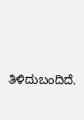ತಿಳಿದುಬಂದಿದೆ.